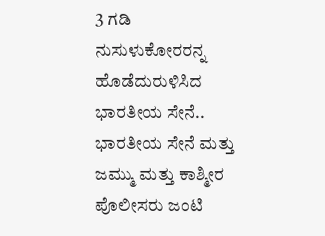3 ಗಡಿ ನುಸುಳುಕೋರರನ್ನ ಹೊಡೆದುರುಳಿಸಿದ ಭಾರತೀಯ ಸೇನೆ..
ಭಾರತೀಯ ಸೇನೆ ಮತ್ತು ಜಮ್ಮು ಮತ್ತು ಕಾಶ್ಮೀರ ಪೊಲೀಸರು ಜಂಟಿ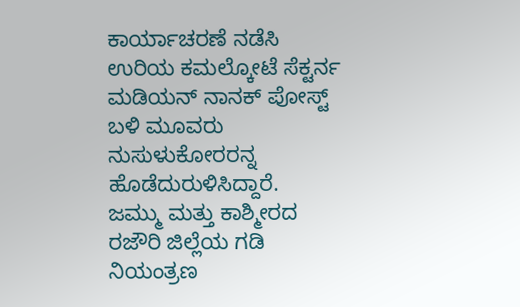ಕಾರ್ಯಾಚರಣೆ ನಡೆಸಿ ಉರಿಯ ಕಮಲ್ಕೋಟೆ ಸೆಕ್ಟರ್ನ ಮಡಿಯನ್ ನಾನಕ್ ಪೋಸ್ಟ್ ಬಳಿ ಮೂವರು ನುಸುಳುಕೋರರನ್ನ ಹೊಡೆದುರುಳಿಸಿದ್ದಾರೆ.
ಜಮ್ಮು ಮತ್ತು ಕಾಶ್ಮೀರದ ರಜೌರಿ ಜಿಲ್ಲೆಯ ಗಡಿ ನಿಯಂತ್ರಣ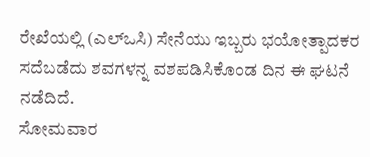ರೇಖೆಯಲ್ಲಿ (ಎಲ್ಒಸಿ) ಸೇನೆಯು ಇಬ್ಬರು ಭಯೋತ್ಪಾದಕರ ಸದೆಬಡೆದು ಶವಗಳನ್ನ ವಶಪಡಿಸಿಕೊಂಡ ದಿನ ಈ ಘಟನೆ ನಡೆದಿದೆ.
ಸೋಮವಾರ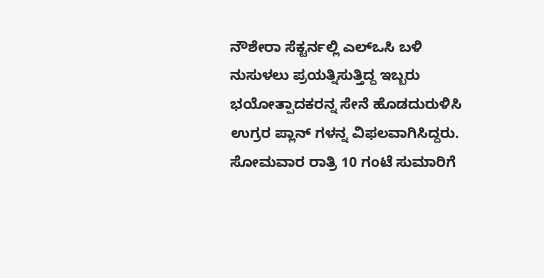ನೌಶೇರಾ ಸೆಕ್ಟರ್ನಲ್ಲಿ ಎಲ್ಒಸಿ ಬಳಿ ನುಸುಳಲು ಪ್ರಯತ್ನಿಸುತ್ತಿದ್ದ ಇಬ್ಬರು ಭಯೋತ್ಪಾದಕರನ್ನ ಸೇನೆ ಹೊಡದುರುಳಿಸಿ ಉಗ್ರರ ಪ್ಲಾನ್ ಗಳನ್ನ ವಿಫಲವಾಗಿಸಿದ್ದರು. ಸೋಮವಾರ ರಾತ್ರಿ 10 ಗಂಟೆ ಸುಮಾರಿಗೆ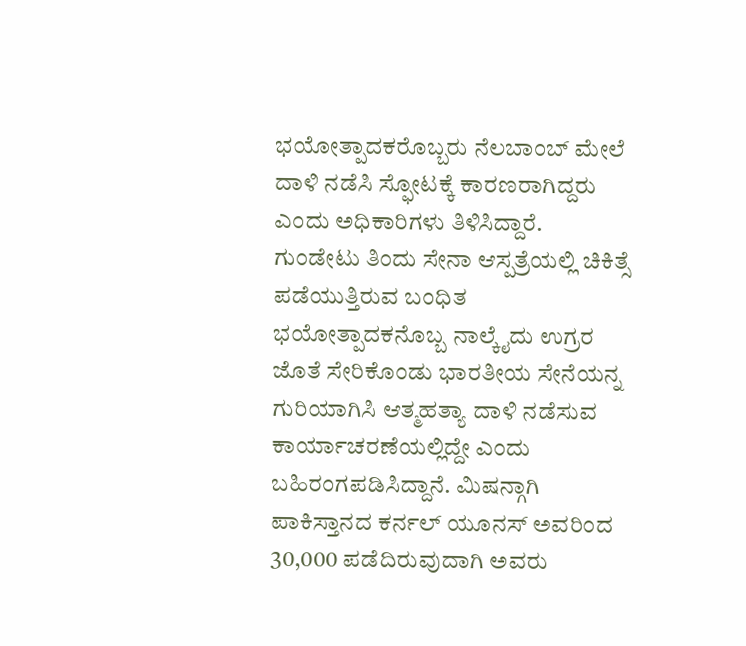ಭಯೋತ್ಪಾದಕರೊಬ್ಬರು ನೆಲಬಾಂಬ್ ಮೇಲೆ ದಾಳಿ ನಡೆಸಿ ಸ್ಫೋಟಕ್ಕೆ ಕಾರಣರಾಗಿದ್ದರು ಎಂದು ಅಧಿಕಾರಿಗಳು ತಿಳಿಸಿದ್ದಾರೆ.
ಗುಂಡೇಟು ತಿಂದು ಸೇನಾ ಆಸ್ಪತ್ರೆಯಲ್ಲಿ ಚಿಕಿತ್ಸೆ ಪಡೆಯುತ್ತಿರುವ ಬಂಧಿತ ಭಯೋತ್ಪಾದಕನೊಬ್ಬ ನಾಲ್ಕೈದು ಉಗ್ರರ ಜೊತೆ ಸೇರಿಕೊಂಡು ಭಾರತೀಯ ಸೇನೆಯನ್ನ ಗುರಿಯಾಗಿಸಿ ಆತ್ಮಹತ್ಯಾ ದಾಳಿ ನಡೆಸುವ ಕಾರ್ಯಾಚರಣೆಯಲ್ಲಿದ್ದೇ ಎಂದು ಬಹಿರಂಗಪಡಿಸಿದ್ದಾನೆ. ಮಿಷನ್ಗಾಗಿ ಪಾಕಿಸ್ತಾನದ ಕರ್ನಲ್ ಯೂನಸ್ ಅವರಿಂದ 30,000 ಪಡೆದಿರುವುದಾಗಿ ಅವರು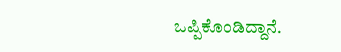ಒಪ್ಪಿಕೊಂಡಿದ್ದಾನೆ.